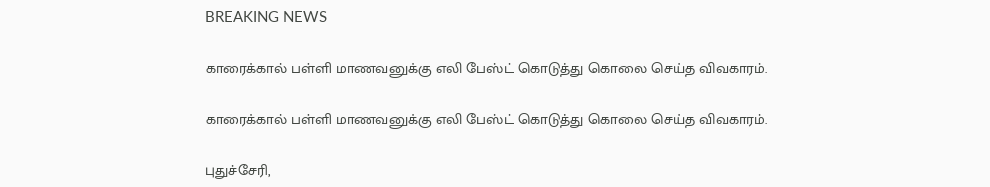BREAKING NEWS

காரைக்கால் பள்ளி மாணவனுக்கு எலி பேஸ்ட் கொடுத்து கொலை செய்த விவகாரம்.

காரைக்கால் பள்ளி மாணவனுக்கு எலி பேஸ்ட் கொடுத்து கொலை செய்த விவகாரம்.

புதுச்சேரி,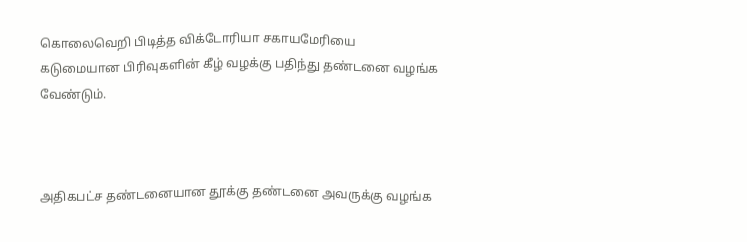கொலைவெறி பிடித்த விக்டோரியா சகாயமேரியை கடுமையான பிரிவுகளின் கீழ் வழக்கு பதிந்து தண்டனை வழங்க வேண்டும்.



அதிகபட்ச தண்டனையான தூக்கு தண்டனை அவருக்கு வழங்க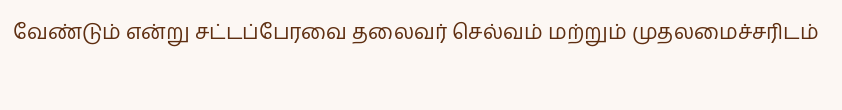வேண்டும் என்று சட்டப்பேரவை தலைவர் செல்வம் மற்றும் முதலமைச்சரிடம்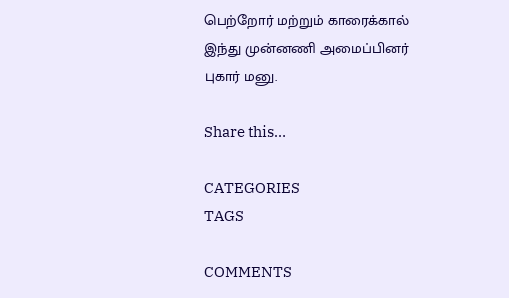பெற்றோர் மற்றும் காரைக்கால் இந்து முன்னணி அமைப்பினர் புகார் மனு.

Share this…

CATEGORIES
TAGS

COMMENTS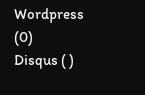Wordpress (0)
Disqus ( )